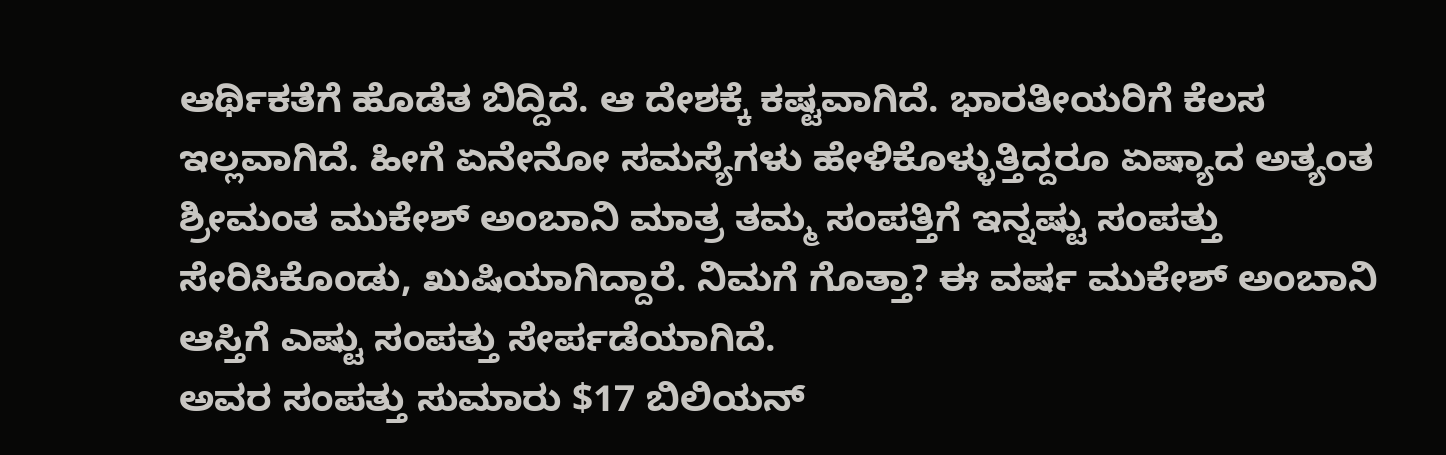ಆರ್ಥಿಕತೆಗೆ ಹೊಡೆತ ಬಿದ್ದಿದೆ. ಆ ದೇಶಕ್ಕೆ ಕಷ್ಟವಾಗಿದೆ. ಭಾರತೀಯರಿಗೆ ಕೆಲಸ ಇಲ್ಲವಾಗಿದೆ. ಹೀಗೆ ಏನೇನೋ ಸಮಸ್ಯೆಗಳು ಹೇಳಿಕೊಳ್ಳುತ್ತಿದ್ದರೂ ಏಷ್ಯಾದ ಅತ್ಯಂತ ಶ್ರೀಮಂತ ಮುಕೇಶ್ ಅಂಬಾನಿ ಮಾತ್ರ ತಮ್ಮ ಸಂಪತ್ತಿಗೆ ಇನ್ನಷ್ಟು ಸಂಪತ್ತು ಸೇರಿಸಿಕೊಂಡು, ಖುಷಿಯಾಗಿದ್ದಾರೆ. ನಿಮಗೆ ಗೊತ್ತಾ? ಈ ವರ್ಷ ಮುಕೇಶ್ ಅಂಬಾನಿ ಆಸ್ತಿಗೆ ಎಷ್ಟು ಸಂಪತ್ತು ಸೇರ್ಪಡೆಯಾಗಿದೆ.
ಅವರ ಸಂಪತ್ತು ಸುಮಾರು $17 ಬಿಲಿಯನ್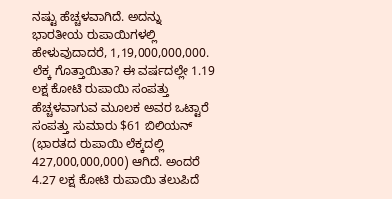ನಷ್ಟು ಹೆಚ್ಚಳವಾಗಿದೆ. ಅದನ್ನು ಭಾರತೀಯ ರುಪಾಯಿಗಳಲ್ಲಿ ಹೇಳುವುದಾದರೆ, 1,19,000,000,000. ಲೆಕ್ಕ ಗೊತ್ತಾಯಿತಾ? ಈ ವರ್ಷದಲ್ಲೇ 1.19 ಲಕ್ಷ ಕೋಟಿ ರುಪಾಯಿ ಸಂಪತ್ತು ಹೆಚ್ಚಳವಾಗುವ ಮೂಲಕ ಅವರ ಒಟ್ಟಾರೆ ಸಂಪತ್ತು ಸುಮಾರು $61 ಬಿಲಿಯನ್ (ಭಾರತದ ರುಪಾಯಿ ಲೆಕ್ಕದಲ್ಲಿ 427,000,000,000) ಆಗಿದೆ. ಅಂದರೆ 4.27 ಲಕ್ಷ ಕೋಟಿ ರುಪಾಯಿ ತಲುಪಿದೆ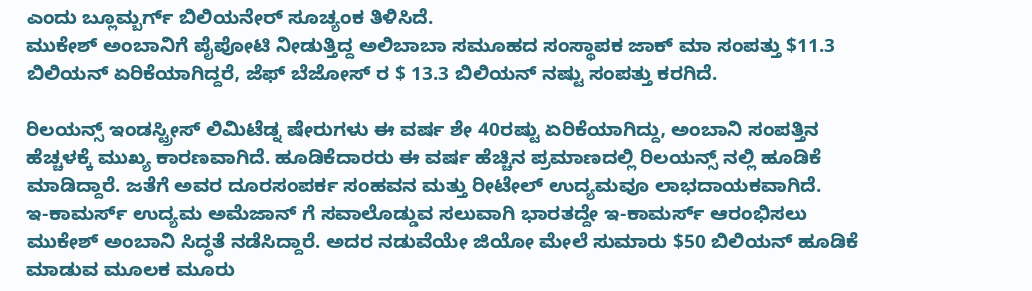ಎಂದು ಬ್ಲೂಮ್ಬರ್ಗ್ ಬಿಲಿಯನೇರ್ ಸೂಚ್ಯಂಕ ತಿಳಿಸಿದೆ.
ಮುಕೇಶ್ ಅಂಬಾನಿಗೆ ಪೈಪೋಟಿ ನೀಡುತ್ತಿದ್ದ ಅಲಿಬಾಬಾ ಸಮೂಹದ ಸಂಸ್ಥಾಪಕ ಜಾಕ್ ಮಾ ಸಂಪತ್ತು $11.3 ಬಿಲಿಯನ್ ಏರಿಕೆಯಾಗಿದ್ದರೆ, ಜೆಫ್ ಬೆಜೋಸ್ ರ $ 13.3 ಬಿಲಿಯನ್ ನಷ್ಟು ಸಂಪತ್ತು ಕರಗಿದೆ.

ರಿಲಯನ್ಸ್ ಇಂಡಸ್ಟ್ರೀಸ್ ಲಿಮಿಟೆಡ್ನ ಷೇರುಗಳು ಈ ವರ್ಷ ಶೇ 40ರಷ್ಟು ಏರಿಕೆಯಾಗಿದ್ದು, ಅಂಬಾನಿ ಸಂಪತ್ತಿನ ಹೆಚ್ಚಳಕ್ಕೆ ಮುಖ್ಯ ಕಾರಣವಾಗಿದೆ. ಹೂಡಿಕೆದಾರರು ಈ ವರ್ಷ ಹೆಚ್ಚಿನ ಪ್ರಮಾಣದಲ್ಲಿ ರಿಲಯನ್ಸ್ ನಲ್ಲಿ ಹೂಡಿಕೆ ಮಾಡಿದ್ದಾರೆ. ಜತೆಗೆ ಅವರ ದೂರಸಂಪರ್ಕ ಸಂಹವನ ಮತ್ತು ರೀಟೇಲ್ ಉದ್ಯಮವೂ ಲಾಭದಾಯಕವಾಗಿದೆ.
ಇ-ಕಾಮರ್ಸ್ ಉದ್ಯಮ ಅಮೆಜಾನ್ ಗೆ ಸವಾಲೊಡ್ಡುವ ಸಲುವಾಗಿ ಭಾರತದ್ದೇ ಇ-ಕಾಮರ್ಸ್ ಆರಂಭಿಸಲು ಮುಕೇಶ್ ಅಂಬಾನಿ ಸಿದ್ಧತೆ ನಡೆಸಿದ್ದಾರೆ. ಅದರ ನಡುವೆಯೇ ಜಿಯೋ ಮೇಲೆ ಸುಮಾರು $50 ಬಿಲಿಯನ್ ಹೂಡಿಕೆ ಮಾಡುವ ಮೂಲಕ ಮೂರು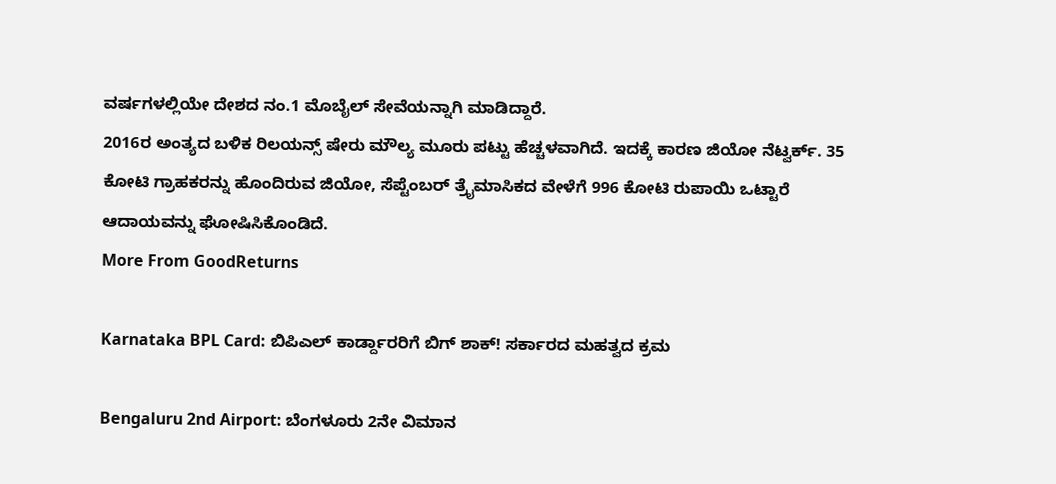ವರ್ಷಗಳಲ್ಲಿಯೇ ದೇಶದ ನಂ.1 ಮೊಬೈಲ್ ಸೇವೆಯನ್ನಾಗಿ ಮಾಡಿದ್ದಾರೆ.
2016ರ ಅಂತ್ಯದ ಬಳಿಕ ರಿಲಯನ್ಸ್ ಷೇರು ಮೌಲ್ಯ ಮೂರು ಪಟ್ಟು ಹೆಚ್ಚಳವಾಗಿದೆ. ಇದಕ್ಕೆ ಕಾರಣ ಜಿಯೋ ನೆಟ್ವರ್ಕ್. 35 ಕೋಟಿ ಗ್ರಾಹಕರನ್ನು ಹೊಂದಿರುವ ಜಿಯೋ, ಸೆಪ್ಟೆಂಬರ್ ತ್ರೈಮಾಸಿಕದ ವೇಳೆಗೆ 996 ಕೋಟಿ ರುಪಾಯಿ ಒಟ್ಟಾರೆ ಆದಾಯವನ್ನು ಘೋಷಿಸಿಕೊಂಡಿದೆ.
More From GoodReturns

Karnataka BPL Card: ಬಿಪಿಎಲ್ ಕಾರ್ಡ್ದಾರರಿಗೆ ಬಿಗ್ ಶಾಕ್! ಸರ್ಕಾರದ ಮಹತ್ವದ ಕ್ರಮ

Bengaluru 2nd Airport: ಬೆಂಗಳೂರು 2ನೇ ವಿಮಾನ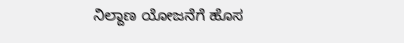ನಿಲ್ದಾಣ ಯೋಜನೆಗೆ ಹೊಸ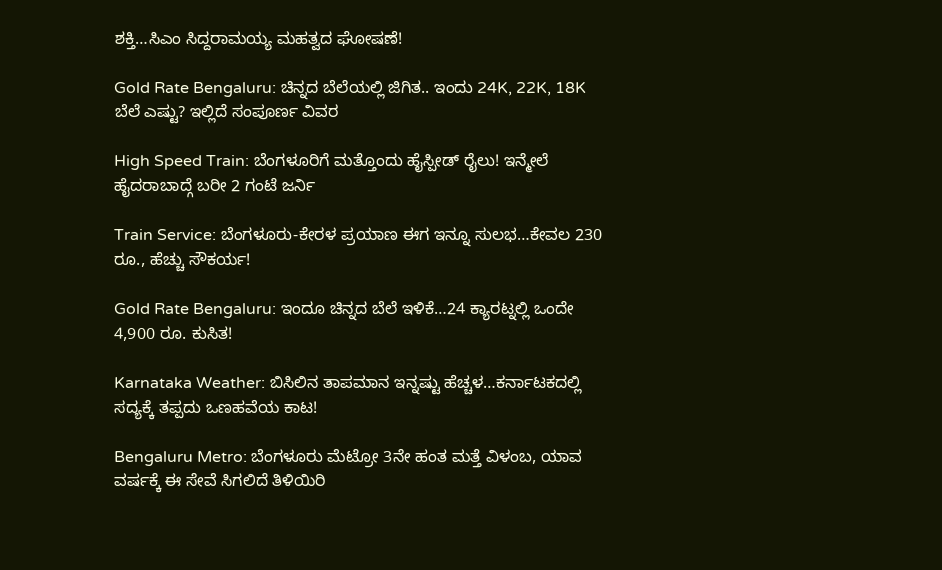ಶಕ್ತಿ…ಸಿಎಂ ಸಿದ್ದರಾಮಯ್ಯ ಮಹತ್ವದ ಘೋಷಣೆ!

Gold Rate Bengaluru: ಚಿನ್ನದ ಬೆಲೆಯಲ್ಲಿ ಜಿಗಿತ.. ಇಂದು 24K, 22K, 18K ಬೆಲೆ ಎಷ್ಟು? ಇಲ್ಲಿದೆ ಸಂಪೂರ್ಣ ವಿವರ

High Speed Train: ಬೆಂಗಳೂರಿಗೆ ಮತ್ತೊಂದು ಹೈಸ್ಪೀಡ್ ರೈಲು! ಇನ್ಮೇಲೆ ಹೈದರಾಬಾದ್ಗೆ ಬರೀ 2 ಗಂಟೆ ಜರ್ನಿ

Train Service: ಬೆಂಗಳೂರು-ಕೇರಳ ಪ್ರಯಾಣ ಈಗ ಇನ್ನೂ ಸುಲಭ…ಕೇವಲ 230 ರೂ., ಹೆಚ್ಚು ಸೌಕರ್ಯ!

Gold Rate Bengaluru: ಇಂದೂ ಚಿನ್ನದ ಬೆಲೆ ಇಳಿಕೆ…24 ಕ್ಯಾರಟ್ನಲ್ಲಿ ಒಂದೇ 4,900 ರೂ. ಕುಸಿತ!

Karnataka Weather: ಬಿಸಿಲಿನ ತಾಪಮಾನ ಇನ್ನಷ್ಟು ಹೆಚ್ಚಳ…ಕರ್ನಾಟಕದಲ್ಲಿ ಸದ್ಯಕ್ಕೆ ತಪ್ಪದು ಒಣಹವೆಯ ಕಾಟ!

Bengaluru Metro: ಬೆಂಗಳೂರು ಮೆಟ್ರೋ 3ನೇ ಹಂತ ಮತ್ತೆ ವಿಳಂಬ, ಯಾವ ವರ್ಷಕ್ಕೆ ಈ ಸೇವೆ ಸಿಗಲಿದೆ ತಿಳಿಯಿರಿ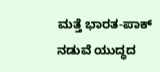ಮತ್ತೆ ಭಾರತ-ಪಾಕ್ ನಡುವೆ ಯುದ್ಧದ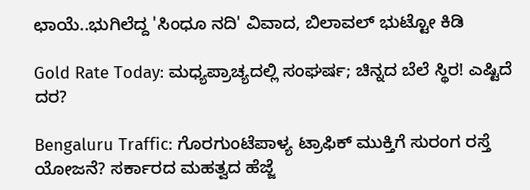ಛಾಯೆ..ಭುಗಿಲೆದ್ದ 'ಸಿಂಧೂ ನದಿ' ವಿವಾದ, ಬಿಲಾವಲ್ ಭುಟ್ಟೋ ಕಿಡಿ

Gold Rate Today: ಮಧ್ಯಪ್ರಾಚ್ಯದಲ್ಲಿ ಸಂಘರ್ಷ; ಚಿನ್ನದ ಬೆಲೆ ಸ್ಥಿರ! ಎಷ್ಟಿದೆ ದರ?

Bengaluru Traffic: ಗೊರಗುಂಟೆಪಾಳ್ಯ ಟ್ರಾಫಿಕ್ ಮುಕ್ತಿಗೆ ಸುರಂಗ ರಸ್ತೆ ಯೋಜನೆ? ಸರ್ಕಾರದ ಮಹತ್ವದ ಹೆಜ್ಜೆ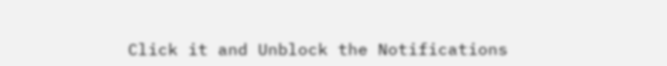Click it and Unblock the Notifications